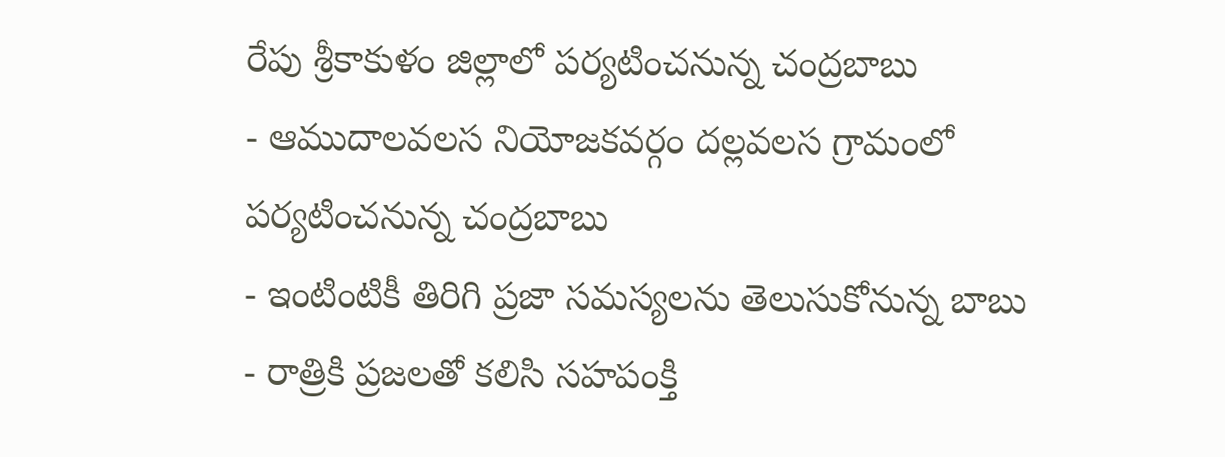రేపు శ్రీకాకుళం జిల్లాలో పర్యటించనున్న చంద్రబాబు
- ఆముదాలవలస నియోజకవర్గం దల్లవలస గ్రామంలో పర్యటించనున్న చంద్రబాబు
- ఇంటింటికీ తిరిగి ప్రజా సమస్యలను తెలుసుకోనున్న బాబు
- రాత్రికి ప్రజలతో కలిసి సహపంక్తి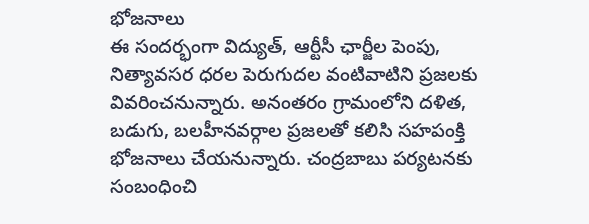భోజనాలు
ఈ సందర్భంగా విద్యుత్, ఆర్టీసీ ఛార్జీల పెంపు, నిత్యావసర ధరల పెరుగుదల వంటివాటిని ప్రజలకు వివరించనున్నారు. అనంతరం గ్రామంలోని దళిత, బడుగు, బలహీనవర్గాల ప్రజలతో కలిసి సహపంక్తి భోజనాలు చేయనున్నారు. చంద్రబాబు పర్యటనకు సంబంధించి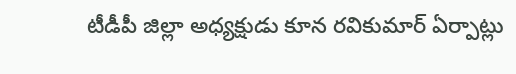టీడీపీ జిల్లా అధ్యక్షుడు కూన రవికుమార్ ఏర్పాట్లు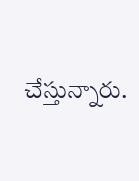చేస్తున్నారు.